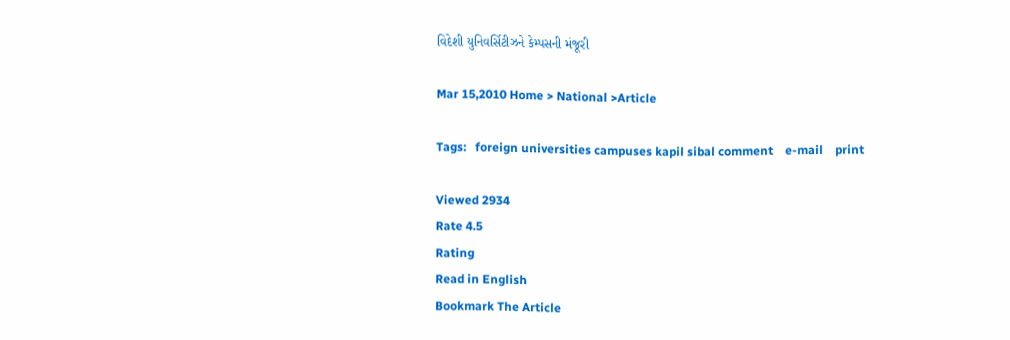વિદેશી યુનિવર્સિટીઝને કેમ્પસની મંજૂરી

Mar 15,2010 Home > National >Article

Tags:   foreign universities campuses kapil sibal comment    e-mail    print

Viewed 2934
Rate 4.5
Rating
Read in English
Bookmark The Article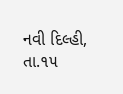નવી દિલ્હી, તા.૧૫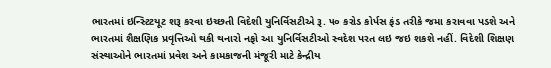ભારતમાં ઇન્સ્ટિટયૂટ શરૂ કરવા ઇચ્છતી વિદેશી યુનિર્વિસટીએ રૂ. ૫૦ કરોડ કોર્પસ ફંડ તરીકે જમા કરાવવા પડશે અને ભારતમાં શૈક્ષણિક પ્રવૃત્તિઓ થકી થનારો નફો આ યુનિર્વિસટીઓ સ્વદેશ પરત લઇ જઇ શકશે નહીં. વિદેશી શિક્ષણ સંસ્થાઓને ભારતમાં પ્રવેશ અને કામકાજની મંજૂરી માટે કેન્દ્રીય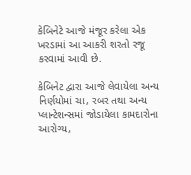કેબિનેટે આજે મંજૂર કરેલા એક ખરડામાં આ આકરી શરતો રજૂ કરવામાં આવી છે.

કેબિનેટ દ્વારા આજે લેવાયેલા અન્ય નિર્ણયોમાં ચા, રબર તથા અન્ય પ્લાન્ટેશન્સમાં જોડાયેલા કામદારોના આરોગ્ય,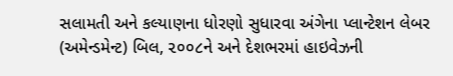સલામતી અને કલ્યાણના ધોરણો સુધારવા અંગેના પ્લાન્ટેશન લેબર (અમેન્ડમેન્ટ) બિલ, ૨૦૦૮ને અને દેશભરમાં હાઇવેઝની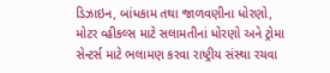ડિઝાઇન, બાંધકામ તથા જાળવણીના ધોરણો, મોટર વ્હીકલ્સ માટે સલામતીનાં ધોરણો અને ટ્રોમા સેન્ટર્સ માટે ભલામણ કરવા રાષ્ટ્રીય સંસ્થા રચવા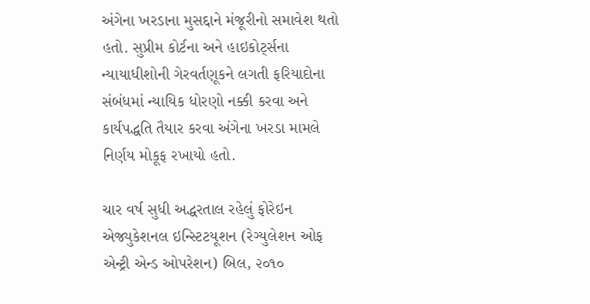અંગેના ખરડાના મુસદ્દાને મંજૂરીનો સમાવેશ થતો હતો. સુપ્રીમ કોર્ટના અને હાઇકોર્ટ્સના ન્યાયાધીશોની ગેરવર્તણૂકને લગતી ફરિયાદોના સંબંધમાં ન્યાયિક ધોરણો નક્કી કરવા અને કાર્યપદ્ધતિ તૈયાર કરવા અંગેના ખરડા મામલે નિર્ણય મોકૂફ રખાયો હતો.

ચાર વર્ષ સુધી અદ્ધરતાલ રહેલું ફોરેઇન એજ્યુકેશનલ ઇન્સ્ટિટયૂશન (રેગ્યુલેશન ઓફ એન્ટ્રી એન્ડ ઓપરેશન) બિલ, ૨૦૧૦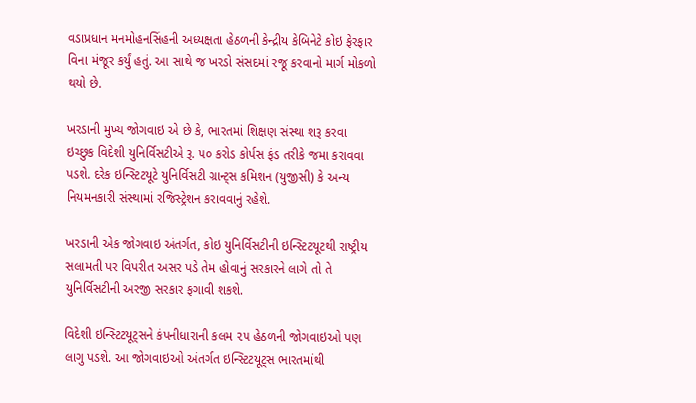વડાપ્રધાન મનમોહનસિંહની અધ્યક્ષતા હેઠળની કેન્દ્રીય કેબિનેટે કોઇ ફેરફાર વિના મંજૂર કર્યું હતું. આ સાથે જ ખરડો સંસદમાં રજૂ કરવાનો માર્ગ મોકળો થયો છે.

ખરડાની મુખ્ય જોગવાઇ એ છે કે, ભારતમાં શિક્ષણ સંસ્થા શરૂ કરવા ઇચ્છુક વિદેશી યુનિર્વિસટીએ રૂ. ૫૦ કરોડ કોર્પસ ફંડ તરીકે જમા કરાવવા પડશે. દરેક ઇન્સ્ટિટયૂટે યુનિર્વિસટી ગ્રાન્ટ્સ કમિશન (યુજીસી) કે અન્ય નિયમનકારી સંસ્થામાં રજિસ્ટ્રેશન કરાવવાનું રહેશે.

ખરડાની એક જોગવાઇ અંતર્ગત, કોઇ યુનિર્વિસટીની ઇન્સ્ટિટયૂટથી રાષ્ટ્રીય સલામતી પર વિપરીત અસર પડે તેમ હોવાનું સરકારને લાગે તો તે યુનિર્વિસટીની અરજી સરકાર ફગાવી શકશે.

વિદેશી ઇન્સ્ટિટયૂટ્સને કંપનીધારાની કલમ ૨૫ હેઠળની જોગવાઇઓ પણ લાગુ પડશે. આ જોગવાઇઓ અંતર્ગત ઇન્સ્ટિટયૂટ્સ ભારતમાંથી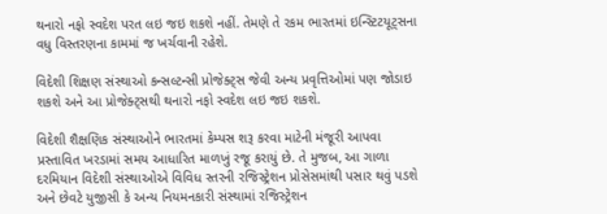થનારો નફો સ્વદેશ પરત લઇ જઇ શકશે નહીં. તેમણે તે રકમ ભારતમાં ઇન્સ્ટિટયૂટ્સના વધુ વિસ્તરણના કામમાં જ ખર્ચવાની રહેશે.

વિદેશી શિક્ષણ સંસ્થાઓ કન્સલ્ટન્સી પ્રોજેક્ટ્સ જેવી અન્ય પ્રવૃત્તિઓમાં પણ જોડાઇ શકશે અને આ પ્રોજેક્ટ્સથી થનારો નફો સ્વદેશ લઇ જઇ શકશે.

વિદેશી શૈક્ષણિક સંસ્થાઓને ભારતમાં કેમ્પસ શરૂ કરવા માટેની મંજૂરી આપવા પ્રસ્તાવિત ખરડામાં સમય આધારિત માળખું રજૂ કરાયું છે. તે મુજબ, આ ગાળા દરમિયાન વિદેશી સંસ્થાઓએ વિવિધ સ્તરની રજિસ્ટ્રેશન પ્રોસેસમાંથી પસાર થવું પડશે અને છેવટે યુજીસી કે અન્ય નિયમનકારી સંસ્થામાં રજિસ્ટ્રેશન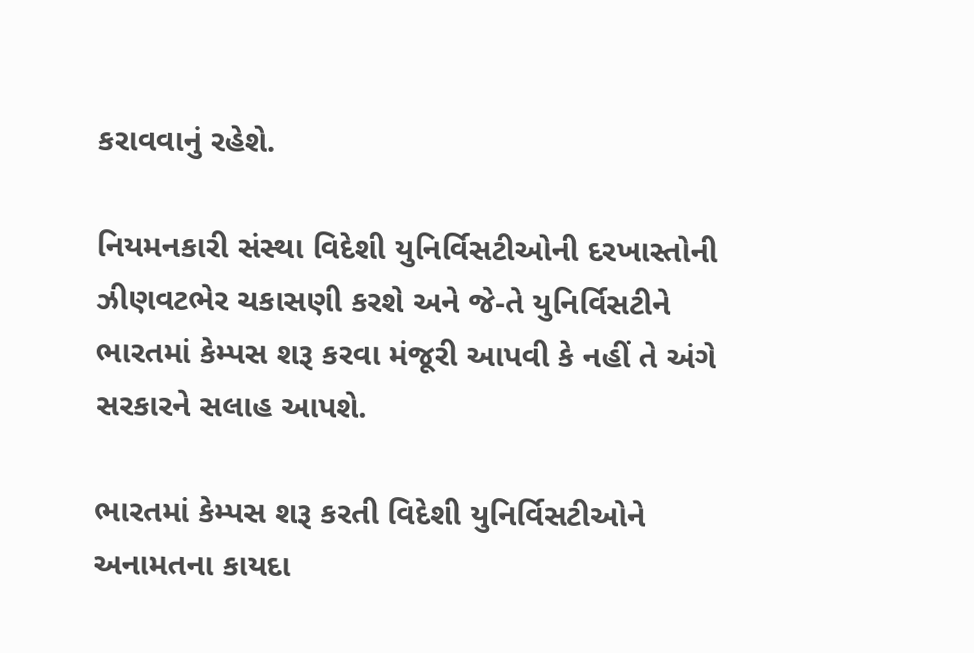કરાવવાનું રહેશે.

નિયમનકારી સંસ્થા વિદેશી યુનિર્વિસટીઓની દરખાસ્તોની ઝીણવટભેર ચકાસણી કરશે અને જે-તે યુનિર્વિસટીને ભારતમાં કેમ્પસ શરૂ કરવા મંજૂરી આપવી કે નહીં તે અંગે સરકારને સલાહ આપશે.

ભારતમાં કેમ્પસ શરૂ કરતી વિદેશી યુનિર્વિસટીઓને અનામતના કાયદા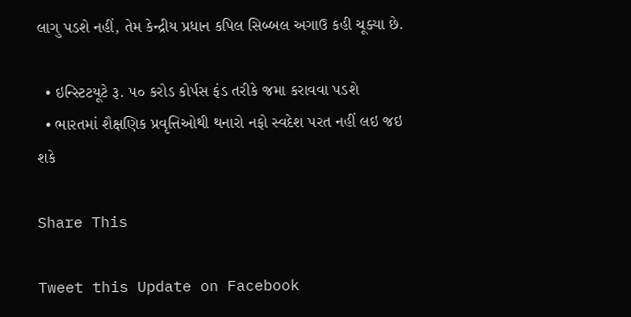લાગુ પડશે નહીં, તેમ કેન્દ્રીય પ્રધાન કપિલ સિબ્બલ અગાઉ કહી ચૂક્યા છે.

  • ઇન્સ્ટિટયૂટે રૂ. ૫૦ કરોડ કોર્પસ ફંડ તરીકે જમા કરાવવા પડશે
  • ભારતમાં શૈક્ષણિક પ્રવૃત્તિઓથી થનારો નફો સ્વદેશ પરત નહીં લઇ જઇ શકે

Share This

Tweet this Update on Facebook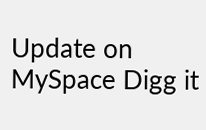Update on MySpace Digg it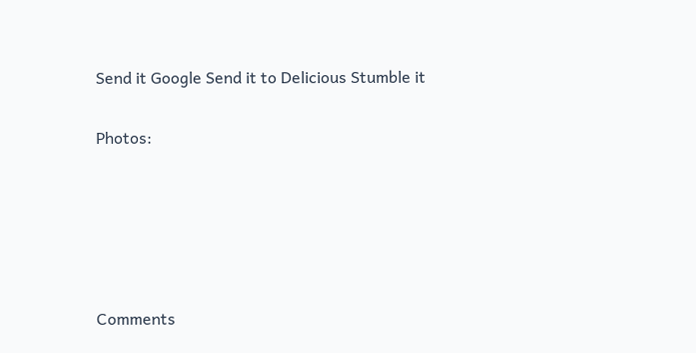Send it Google Send it to Delicious Stumble it

Photos:





Comments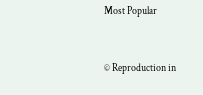Most Popular


© Reproduction in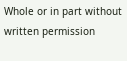Whole or in part without written permission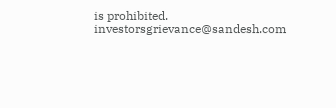is prohibited.
investorsgrievance@sandesh.com